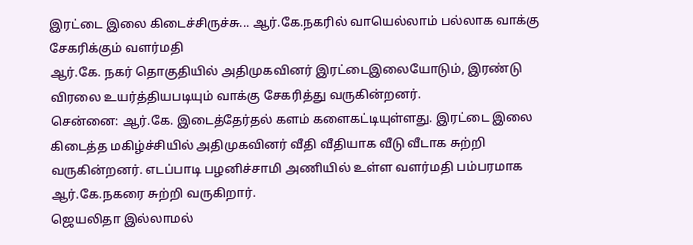இரட்டை இலை கிடைச்சிருச்சு... ஆர்.கே.நகரில் வாயெல்லாம் பல்லாக வாக்கு சேகரிக்கும் வளர்மதி
ஆர்.கே. நகர் தொகுதியில் அதிமுகவினர் இரட்டைஇலையோடும், இரண்டு விரலை உயர்த்தியபடியும் வாக்கு சேகரித்து வருகின்றனர்.
சென்னை: ஆர்.கே. இடைத்தேர்தல் களம் களைகட்டியுள்ளது. இரட்டை இலை கிடைத்த மகிழ்ச்சியில் அதிமுகவினர் வீதி வீதியாக வீடு வீடாக சுற்றி வருகின்றனர். எடப்பாடி பழனிச்சாமி அணியில் உள்ள வளர்மதி பம்பரமாக ஆர்.கே.நகரை சுற்றி வருகிறார்.
ஜெயலிதா இல்லாமல்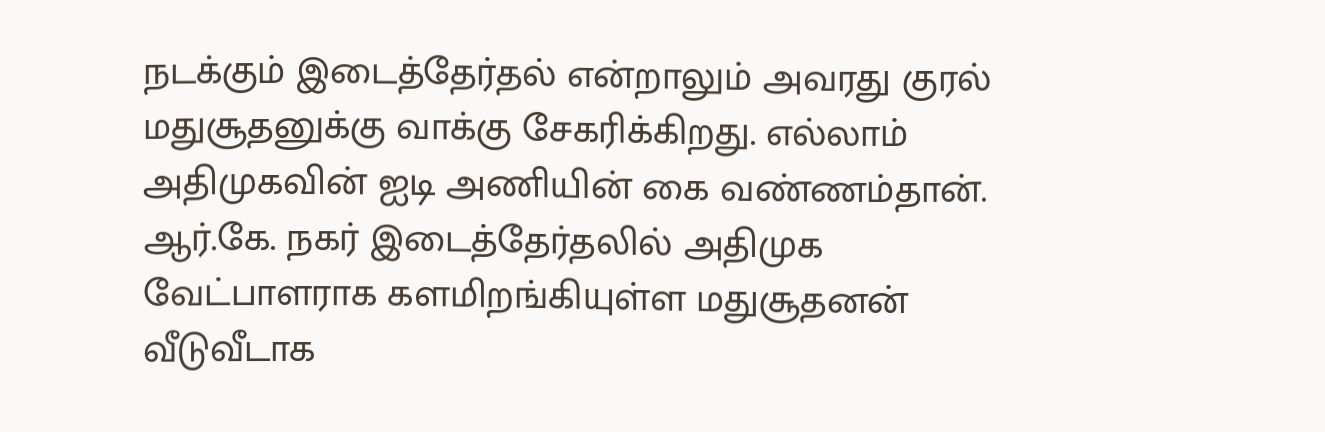நடக்கும் இடைத்தேர்தல் என்றாலும் அவரது குரல் மதுசூதனுக்கு வாக்கு சேகரிக்கிறது. எல்லாம் அதிமுகவின் ஐடி அணியின் கை வண்ணம்தான்.
ஆர்.கே. நகர் இடைத்தேர்தலில் அதிமுக வேட்பாளராக களமிறங்கியுள்ள மதுசூதனன் வீடுவீடாக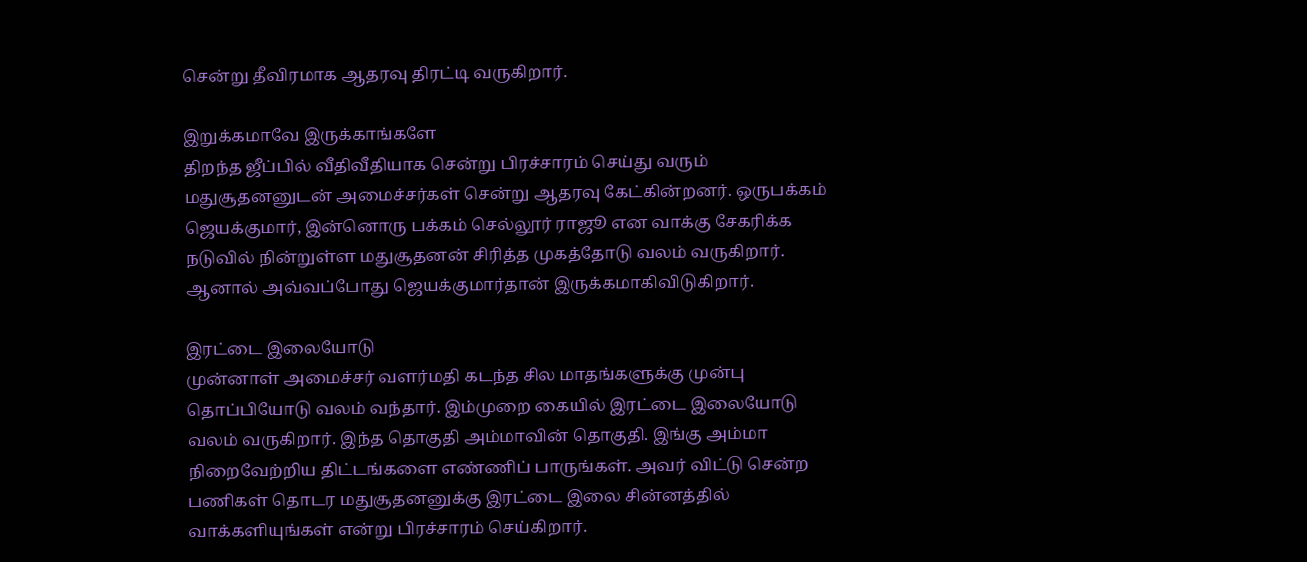சென்று தீவிரமாக ஆதரவு திரட்டி வருகிறார்.

இறுக்கமாவே இருக்காங்களே
திறந்த ஜீப்பில் வீதிவீதியாக சென்று பிரச்சாரம் செய்து வரும் மதுசூதனனுடன் அமைச்சர்கள் சென்று ஆதரவு கேட்கின்றனர். ஒருபக்கம் ஜெயக்குமார், இன்னொரு பக்கம் செல்லூர் ராஜூ என வாக்கு சேகரிக்க நடுவில் நின்றுள்ள மதுசூதனன் சிரித்த முகத்தோடு வலம் வருகிறார். ஆனால் அவ்வப்போது ஜெயக்குமார்தான் இருக்கமாகிவிடுகிறார்.

இரட்டை இலையோடு
முன்னாள் அமைச்சர் வளர்மதி கடந்த சில மாதங்களுக்கு முன்பு தொப்பியோடு வலம் வந்தார். இம்முறை கையில் இரட்டை இலையோடு வலம் வருகிறார். இந்த தொகுதி அம்மாவின் தொகுதி. இங்கு அம்மா நிறைவேற்றிய திட்டங்களை எண்ணிப் பாருங்கள். அவர் விட்டு சென்ற பணிகள் தொடர மதுசூதனனுக்கு இரட்டை இலை சின்னத்தில் வாக்களியுங்கள் என்று பிரச்சாரம் செய்கிறார்.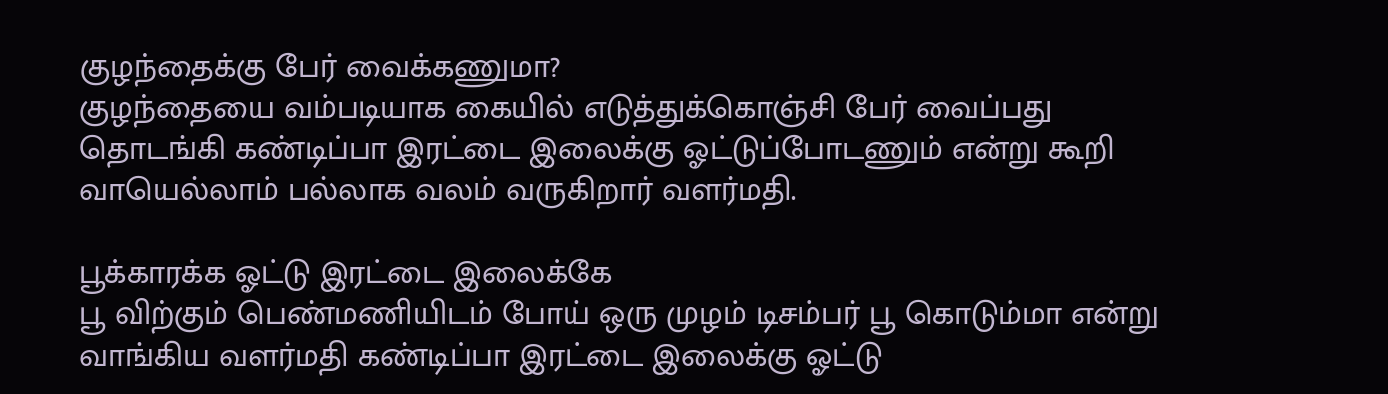குழந்தைக்கு பேர் வைக்கணுமா?
குழந்தையை வம்படியாக கையில் எடுத்துக்கொஞ்சி பேர் வைப்பது தொடங்கி கண்டிப்பா இரட்டை இலைக்கு ஓட்டுப்போடணும் என்று கூறி வாயெல்லாம் பல்லாக வலம் வருகிறார் வளர்மதி.

பூக்காரக்க ஓட்டு இரட்டை இலைக்கே
பூ விற்கும் பெண்மணியிடம் போய் ஒரு முழம் டிசம்பர் பூ கொடும்மா என்று வாங்கிய வளர்மதி கண்டிப்பா இரட்டை இலைக்கு ஓட்டு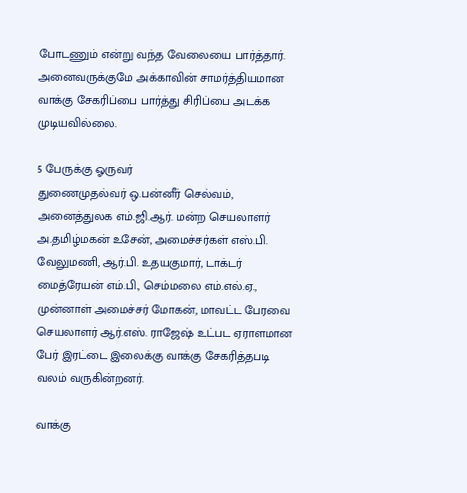போடணும் என்று வந்த வேலையை பார்த்தார். அனைவருக்குமே அக்காவின் சாமர்த்தியமான வாக்கு சேகரிப்பை பார்த்து சிரிப்பை அடக்க முடியவில்லை.

5 பேருக்கு ஓருவர்
துணைமுதல்வர் ஒ.பன்னீர் செல்வம், அனைத்துலக எம்.ஜி.ஆர். மன்ற செயலாளர் அ.தமிழ்மகன் உசேன், அமைச்சர்கள் எஸ்.பி. வேலுமணி, ஆர்.பி. உதயகுமார், டாக்டர் மைத்ரேயன் எம்.பி., செம்மலை எம்.எல்.ஏ., முன்னாள் அமைச்சர் மோகன், மாவட்ட பேரவை செயலாளர் ஆர்.எஸ். ராஜேஷ் உட்பட ஏராளமான பேர் இரட்டை இலைக்கு வாக்கு சேகரித்தபடி வலம் வருகின்றனர்.

வாக்கு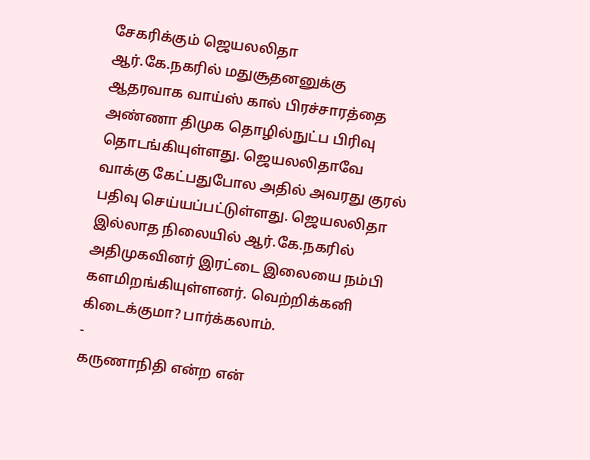சேகரிக்கும் ஜெயலலிதா
ஆர்.கே.நகரில் மதுசூதனனுக்கு ஆதரவாக வாய்ஸ் கால் பிரச்சாரத்தை அண்ணா திமுக தொழில்நுட்ப பிரிவு தொடங்கியுள்ளது. ஜெயலலிதாவே வாக்கு கேட்பதுபோல அதில் அவரது குரல் பதிவு செய்யப்பட்டுள்ளது. ஜெயலலிதா இல்லாத நிலையில் ஆர்.கே.நகரில் அதிமுகவினர் இரட்டை இலையை நம்பி களமிறங்கியுள்ளனர். வெற்றிக்கனி கிடைக்குமா? பார்க்கலாம்.
-
கருணாநிதி என்ற என்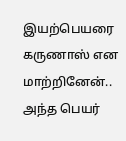இயற்பெயரை கருணாஸ் என மாற்றினேன்.. அந்த பெயர்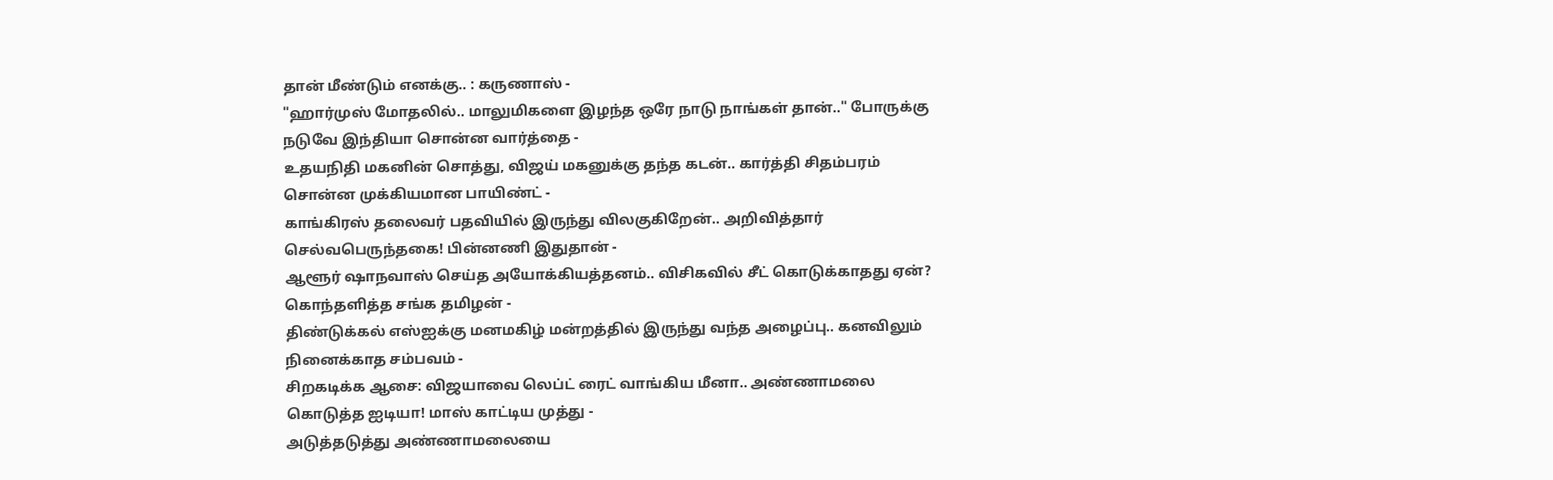தான் மீண்டும் எனக்கு.. : கருணாஸ் -
"ஹார்முஸ் மோதலில்.. மாலுமிகளை இழந்த ஒரே நாடு நாங்கள் தான்.." போருக்கு நடுவே இந்தியா சொன்ன வார்த்தை -
உதயநிதி மகனின் சொத்து, விஜய் மகனுக்கு தந்த கடன்.. கார்த்தி சிதம்பரம் சொன்ன முக்கியமான பாயிண்ட் -
காங்கிரஸ் தலைவர் பதவியில் இருந்து விலகுகிறேன்.. அறிவித்தார் செல்வபெருந்தகை! பின்னணி இதுதான் -
ஆளூர் ஷாநவாஸ் செய்த அயோக்கியத்தனம்.. விசிகவில் சீட் கொடுக்காதது ஏன்? கொந்தளித்த சங்க தமிழன் -
திண்டுக்கல் எஸ்ஐக்கு மனமகிழ் மன்றத்தில் இருந்து வந்த அழைப்பு.. கனவிலும் நினைக்காத சம்பவம் -
சிறகடிக்க ஆசை: விஜயாவை லெப்ட் ரைட் வாங்கிய மீனா.. அண்ணாமலை கொடுத்த ஐடியா! மாஸ் காட்டிய முத்து -
அடுத்தடுத்து அண்ணாமலையை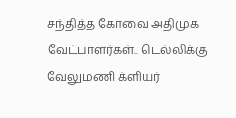சந்தித்த கோவை அதிமுக வேட்பாளர்கள்.. டெல்லிக்கு வேலுமணி க்ளியர்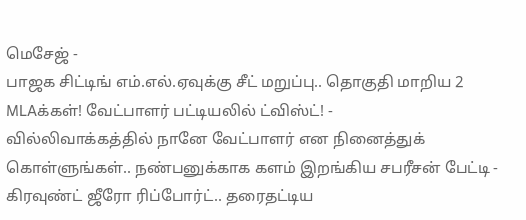மெசேஜ் -
பாஜக சிட்டிங் எம்.எல்.ஏவுக்கு சீட் மறுப்பு.. தொகுதி மாறிய 2 MLAக்கள்! வேட்பாளர் பட்டியலில் ட்விஸ்ட்! -
வில்லிவாக்கத்தில் நானே வேட்பாளர் என நினைத்துக் கொள்ளுங்கள்.. நண்பனுக்காக களம் இறங்கிய சபரீசன் பேட்டி -
கிரவுண்ட் ஜீரோ ரிப்போர்ட்.. தரைதட்டிய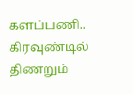களப்பணி.. கிரவுண்டில் திணறும்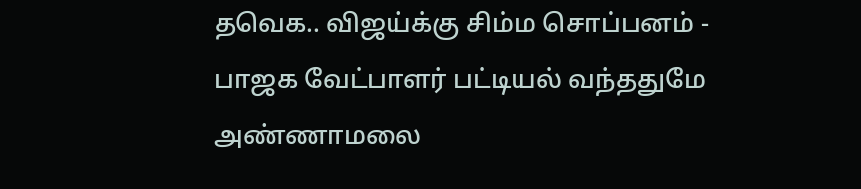தவெக.. விஜய்க்கு சிம்ம சொப்பனம் -
பாஜக வேட்பாளர் பட்டியல் வந்ததுமே அண்ணாமலை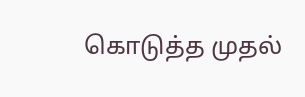கொடுத்த முதல்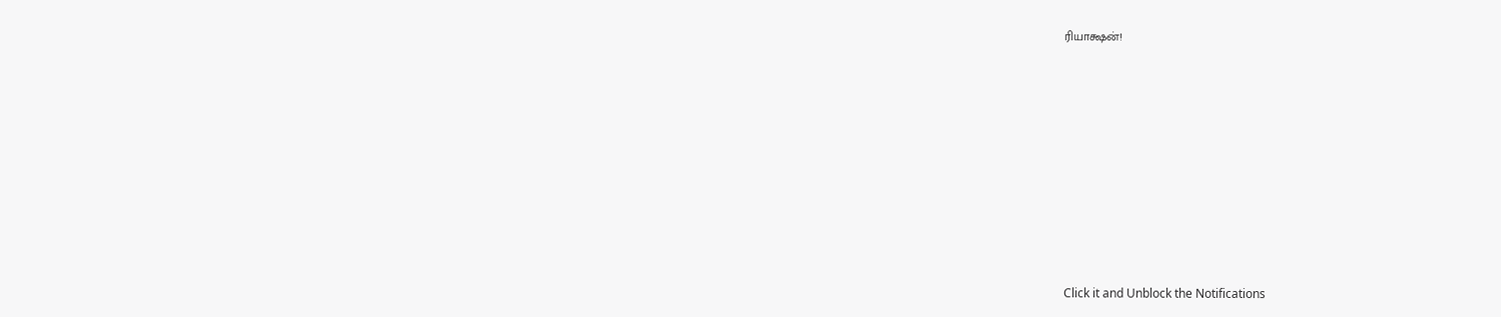ரியாக்ஷன்!












Click it and Unblock the Notifications